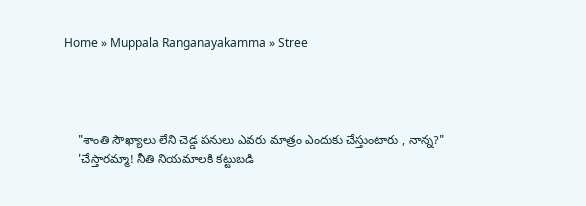Home » Muppala Ranganayakamma » Stree




    "శాంతి సౌఖ్యాలు లేని చెడ్డ పనులు ఎవరు మాత్రం ఎందుకు చేస్తుంటారు , నాన్న?"
    'చేస్తారమ్మా! నీతి నియమాలకి కట్టుబడి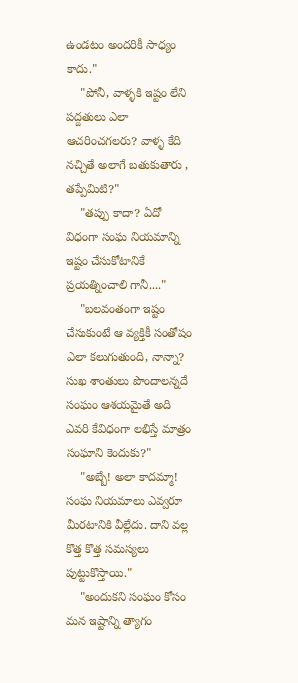ఉండటం అందరికీ సాధ్యం కాదు."
    "పోనీ, వాళ్ళకి ఇష్టం లేని పద్దతులు ఎలా ఆచరించగలరు? వాళ్ళ కేది నచ్చితే అలాగే బతుకుతారు , తప్పేమిటి?"
    "తప్పు కాదా? ఏదో విధంగా సంఘ నియమాన్ని ఇష్టం చేసుకోటానికే ప్రయత్నించాలి గానీ...."
    "బలవంతంగా ఇష్టం చేసుకుంటే ఆ వ్యక్తికీ సంతోషం ఎలా కలుగుతుంది, నాన్నా? సుఖ శాంతులు పొందాలన్నదే సంఘం ఆశయమైతే అది ఎవరి కేవిధంగా లభిస్తే మాత్రం సంఘాని కెందుకు?"
    "అబ్బే! అలా కాదమ్మా! సంఘ నియమాలు ఎవ్వరూ మీరటానికి వీల్లేదు. దాని వల్ల కొత్త కొత్త సమస్యలు పుట్టుకొస్తాయి."
    "అందుకని సంఘం కోసం మన ఇష్టాన్ని త్యాగం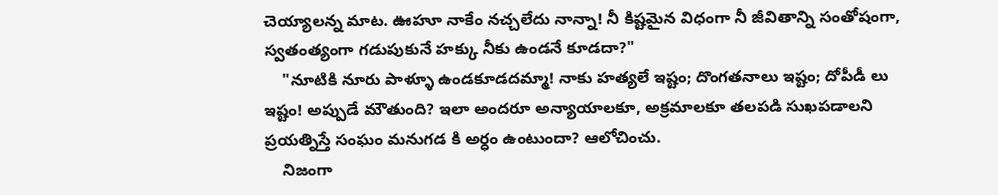చెయ్యాలన్న మాట. ఊహూ నాకేం నచ్చలేదు నాన్నా! నీ కిష్టమైన విధంగా నీ జీవితాన్ని సంతోషంగా, స్వతంత్యంగా గడుపుకునే హక్కు నీకు ఉండనే కూడదా?"
    "నూటికి నూరు పాళ్ళూ ఉండకూడదమ్మా! నాకు హత్యలే ఇష్టం; దొంగతనాలు ఇష్టం; దోపీడీ లు ఇష్టం! అప్పుడే మౌతుంది? ఇలా అందరూ అన్యాయాలకూ, అక్రమాలకూ తలపడి సుఖపడాలని ప్రయత్నిస్తే సంఘం మనుగడ కి అర్ధం ఉంటుందా? ఆలోచించు.
    నిజంగా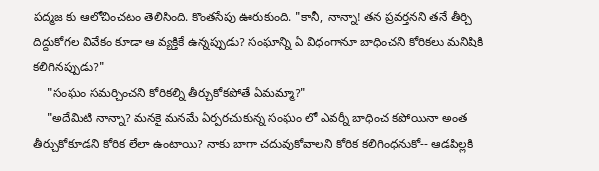పద్మజ కు ఆలోచించటం తెలిసింది. కొంతసేపు ఊరుకుంది. "కానీ, నాన్నా! తన ప్రవర్తనని తనే తీర్చి దిద్దుకోగల వివేకం కూడా ఆ వ్యక్తికే ఉన్నప్పుడు? సంఘాన్ని ఏ విధంగానూ బాధించని కోరికలు మనిషికి కలిగినప్పుడు?"
    "సంఘం సమర్చించని కోరికల్ని తీర్చుకోకపోతే ఏమమ్మా?"
    "అదేమిటి నాన్నా? మనకై మనమే ఏర్పరచుకున్న సంఘం లో ఎవర్నీ బాధించ కపోయినా అంత తీర్చుకోకూడని కోరిక లేలా ఉంటాయి? నాకు బాగా చదువుకోవాలని కోరిక కలిగింధనుకో-- ఆడపిల్లకి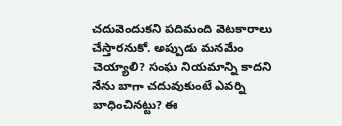చదువెందుకని పదిమంది వెటకారాలు చేస్తారనుకో. అప్పుడు మనమేం చెయ్యాలి? సంఘ నియమాన్ని కాదని నేను బాగా చదువుకుంటే ఎవర్ని బాధించినట్టు? ఈ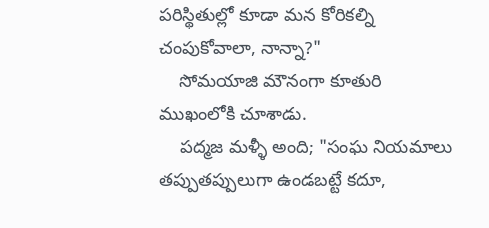పరిస్థితుల్లో కూడా మన కోరికల్ని చంపుకోవాలా, నాన్నా?"
    సోమయాజి మౌనంగా కూతురి ముఖంలోకి చూశాడు.
    పద్మజ మళ్ళీ అంది; "సంఘ నియమాలు తప్పుతప్పులుగా ఉండబట్టే కదూ,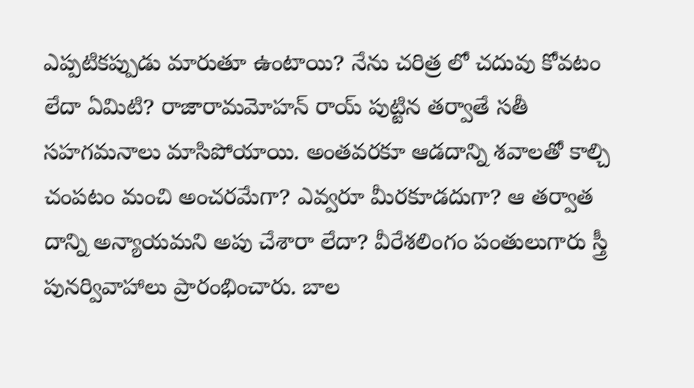ఎప్పటికప్పుడు మారుతూ ఉంటాయి? నేను చరిత్ర లో చదువు కోవటం లేదా ఏమిటి? రాజారామమోహన్ రాయ్ పుట్టిన తర్వాతే సతీ సహగమనాలు మాసిపోయాయి. అంతవరకూ ఆడదాన్ని శవాలతో కాల్చి చంపటం మంచి అంచరమేగా? ఎవ్వరూ మీరకూడదుగా? ఆ తర్వాత దాన్ని అన్యాయమని అపు చేశారా లేదా? వీరేశలింగం పంతులుగారు స్త్రీ పునర్వివాహాలు ప్రారంభించారు. బాల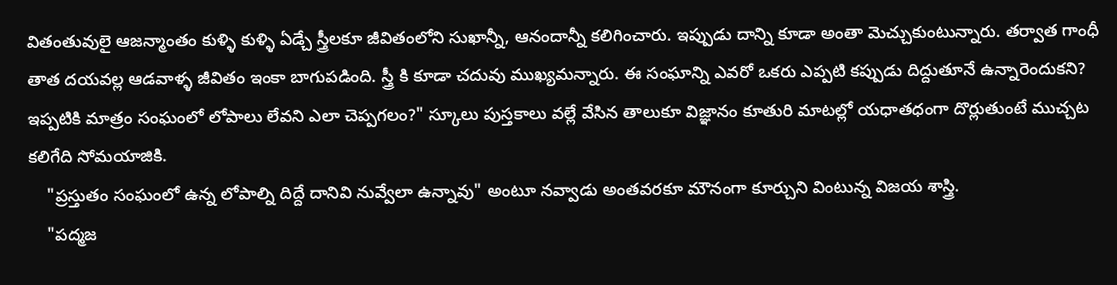వితంతువులై ఆజన్మాంతం కుళ్ళి కుళ్ళి ఏడ్చే స్త్రీలకూ జీవితంలోని సుఖాన్నీ, ఆనందాన్నీ కలిగించారు. ఇప్పుడు దాన్ని కూడా అంతా మెచ్చుకుంటున్నారు. తర్వాత గాంధీ తాత దయవల్ల ఆడవాళ్ళ జీవితం ఇంకా బాగుపడింది. స్త్రీ కి కూడా చదువు ముఖ్యమన్నారు. ఈ సంఘాన్ని ఎవరో ఒకరు ఎప్పటి కప్పుడు దిద్దుతూనే ఉన్నారెందుకని? ఇప్పటికి మాత్రం సంఘంలో లోపాలు లేవని ఎలా చెప్పగలం?" స్కూలు పుస్తకాలు వల్లే వేసిన తాలుకూ విజ్ఞానం కూతురి మాటల్లో యధాతధంగా దొర్లుతుంటే ముచ్చట కలిగేది సోమయాజికి.
    "ప్రస్తుతం సంఘంలో ఉన్న లోపాల్ని దిద్దే దానివి నువ్వేలా ఉన్నావు" అంటూ నవ్వాడు అంతవరకూ మౌనంగా కూర్చుని వింటున్న విజయ శాస్త్రి.
    "పద్మజ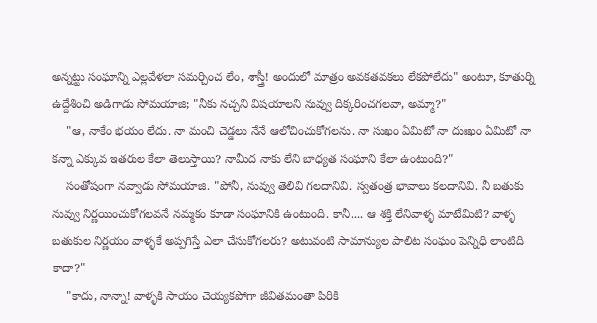అన్నట్టు సంఘాన్ని ఎల్లవేళలా సమర్చించ లేం, శాస్త్రీ! అందులో మాత్రం అవకతవకలు లేకపోలేదు" అంటూ, కూతుర్ని ఉద్దేశించి అడిగాడు సోమయాజి; "నీకు నచ్చని విషయాలని నువ్వు దిక్కరించగలవా, అమ్మా?"
    "ఆ, నాకేం భయం లేదు. నా మంచి చెడ్డలు నేనే ఆలోచించుకోగలను. నా సుఖం ఏమిటో నా దుఃఖం ఏమిటో నా కన్నా ఎక్కువ ఇతరుల కేలా తెలుస్తాయి? నామీద నాకు లేని బాధ్యత సంఘాని కేలా ఉంటుంది?"
    సంతోషంగా నవ్వాడు సోమయాజి. "పోనీ, నువ్వు తెలివి గలదానివి. స్వతంత్ర భావాలు కలదానివి. నీ బతుకు నువ్వు నిర్ణయించుకోగలవనే నమ్మకం కూడా సంఘానికి ఉంటుంది. కానీ.... ఆ శక్తి లేనివాళ్ళ మాటేమిటి? వాళ్ళ బతుకుల నిర్ణయం వాళ్ళకే అప్పగిస్తే ఎలా చేసుకోగలరు? అటువంటి సామాన్యుల పాలిట సంఘం పెన్నిధి లాంటిది కాదా?"
    "కాదు, నాన్నా! వాళ్ళకి సాయం చెయ్యకపోగా జీవితమంతా పిరికి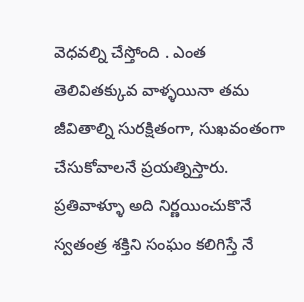వెధవల్ని చేస్తోంది . ఎంత తెలివితక్కువ వాళ్ళయినా తమ జీవితాల్ని సురక్షితంగా, సుఖవంతంగా చేసుకోవాలనే ప్రయత్నిస్తారు. ప్రతివాళ్ళూ అది నిర్ణయించుకొనే స్వతంత్ర శక్తిని సంఘం కలిగిస్తే నే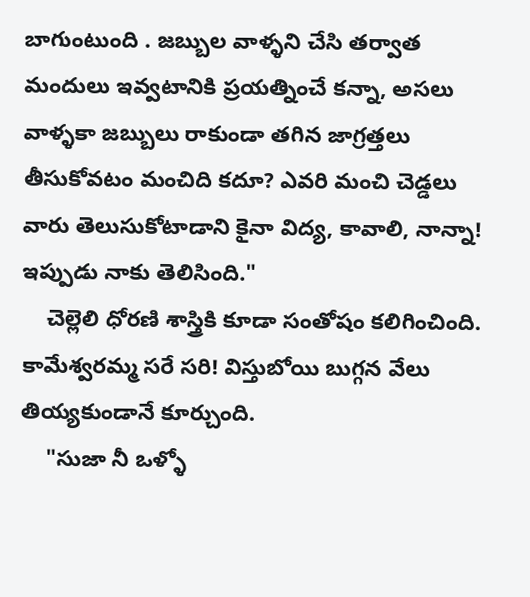బాగుంటుంది . జబ్బుల వాళ్ళని చేసి తర్వాత మందులు ఇవ్వటానికి ప్రయత్నించే కన్నా, అసలు వాళ్ళకా జబ్బులు రాకుండా తగిన జాగ్రత్తలు తీసుకోవటం మంచిది కదూ? ఎవరి మంచి చెడ్డలు వారు తెలుసుకోటాడాని కైనా విద్య, కావాలి, నాన్నా! ఇప్పుడు నాకు తెలిసింది."
    చెల్లెలి ధోరణి శాస్త్రికి కూడా సంతోషం కలిగించింది. కామేశ్వరమ్మ సరే సరి! విస్తుబోయి బుగ్గన వేలు తియ్యకుండానే కూర్చుంది.
    "సుజా నీ ఒళ్ళో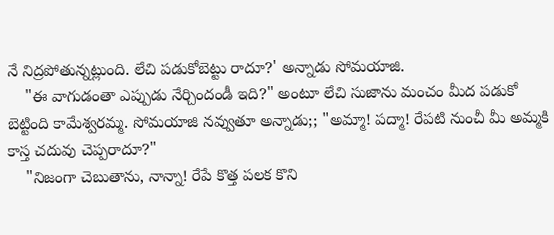నే నిద్రపోతున్నట్లుంది. లేచి పడుకోబెట్టు రాదూ?' అన్నాడు సోమయాజి.
    "ఈ వాగుడంతా ఎప్పుడు నేర్చిందండీ ఇది?" అంటూ లేచి సుజాను మంచం మీద పడుకో బెట్టింది కామేశ్వరమ్మ. సోమయాజి నవ్వుతూ అన్నాడు;; "అమ్మా! పద్మా! రేపటి నుంచీ మీ అమ్మకి కాస్త చదువు చెప్పరాదూ?"
    "నిజంగా చెబుతాను, నాన్నా! రేపే కొత్త పలక కొని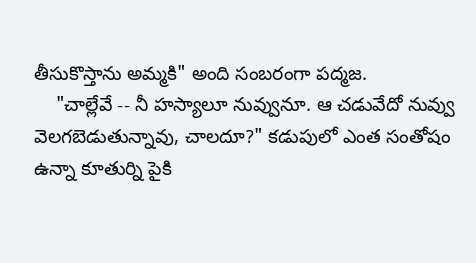తీసుకొస్తాను అమ్మకి" అంది సంబరంగా పద్మజ.
    "చాల్లేవే -- నీ హస్యాలూ నువ్వునూ. ఆ చడువేదో నువ్వు వెలగబెడుతున్నావు, చాలదూ?" కడుపులో ఎంత సంతోషం ఉన్నా కూతుర్ని పైకి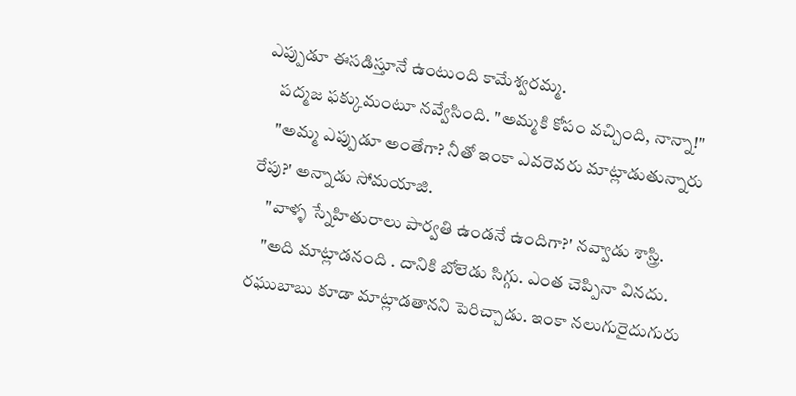ఎప్పుడూ ఈసడిస్తూనే ఉంటుంది కామేశ్వరమ్మ.
    పద్మజ ఫక్కుమంటూ నవ్వేసింది. "అమ్మకి కోపం వచ్చింది, నాన్నా!"
    "అమ్మ ఎప్పుడూ అంతేగా? నీతో ఇంకా ఎవరెవరు మాట్లాడుతున్నారు రేపు?' అన్నాడు సోమయాజి.
    "వాళ్ళ స్నేహితురాలు పార్వతి ఉండనే ఉందిగా?' నవ్వాడు శాస్త్రి.
    "అది మాట్లాడనంది . దానికి బోలెడు సిగ్గు. ఎంత చెప్పినా వినదు. రఘుబాబు కూడా మాట్లాడతానని పెరిచ్చాడు. ఇంకా నలుగురైదుగురు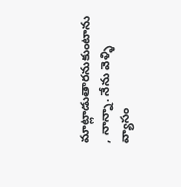మాట్లాడుతారనుకుంటాను , నాన్నా. నేను వెళ్ళి వ్యాసం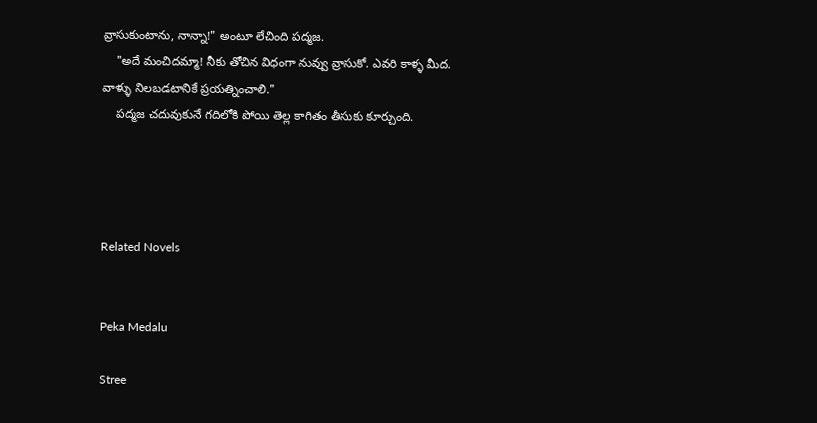వ్రాసుకుంటాను, నాన్నా!" అంటూ లేచింది పద్మజ.
    "అదే మంచిదమ్మా! నీకు తోచిన విధంగా నువ్వు వ్రాసుకో. ఎవరి కాళ్ళ మీద. వాళ్ళు నిలబడటానికే ప్రయత్నించాలి."
    పద్మజ చదువుకునే గదిలోకి పోయి తెల్ల కాగితం తీసుకు కూర్చుంది.




Related Novels


Peka Medalu

Stree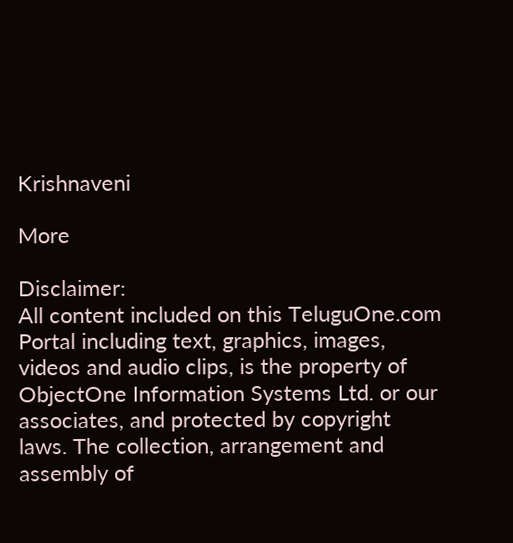Krishnaveni

More

Disclaimer:
All content included on this TeluguOne.com Portal including text, graphics, images, videos and audio clips, is the property of ObjectOne Information Systems Ltd. or our associates, and protected by copyright laws. The collection, arrangement and assembly of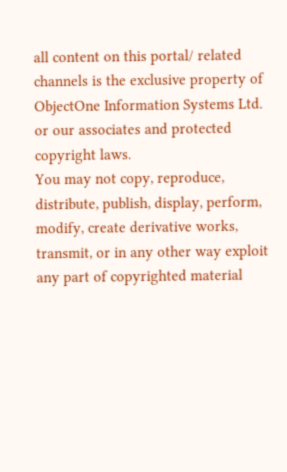all content on this portal/ related channels is the exclusive property of ObjectOne Information Systems Ltd. or our associates and protected copyright laws.
You may not copy, reproduce, distribute, publish, display, perform, modify, create derivative works, transmit, or in any other way exploit any part of copyrighted material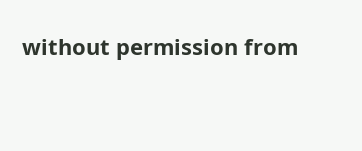without permission from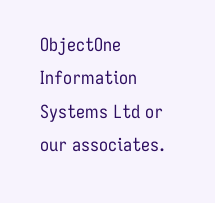ObjectOne Information Systems Ltd or our associates.